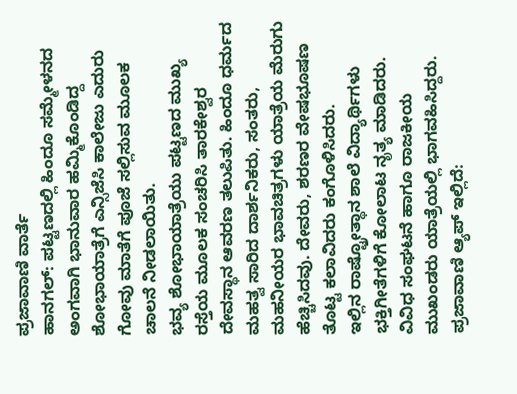ಪ್ರಜಾವಾಣಿ ವಾರ್ತೆ
ಹಾನಗಲ್: ಪಟ್ಟಣದಲ್ಲಿ ಹಿಂದೂ ಸಮ್ಮೇಳನದ ಅಂಗವಾಗಿ ಭಾನುವಾರ ಹಮ್ಮಿಕೊಂಡಿದ್ದ ಶೋಭಾಯಾತ್ರೆಗೆ ಎನ್ಸಿಜೆಸಿ ಕಾಲೇಜು ಎದುರು ಗೋವು ಮಾತೆಗೆ ಪೂಜೆ ಸಲ್ಲಿಸುವ ಮೂಲಕ ಚಾಲನೆ ನೀಡಲಾಯಿತು.
ಭವ್ಯ ಶೋಭಾಯಾತ್ರೆಯು ಪಟ್ಟಣದ ಮುಖ್ಯ ರಸ್ತೆಯ ಮೂಲಕ ಸಂಚರಿಸಿ ತಾರಕೇಶ್ವರ ದೇವಸ್ಥಾನ ಆವರಣ ತಲುಪಿತು. ಹಿಂದೂ ಧರ್ಮದ ಮಹತ್ವ ಸಾರಿದ ದಾರ್ಶನಿಕರು, ಸಂತರು, ಮಹನೀಯರ ಭಾವಚಿತ್ರಗಳು ಯಾತ್ರೆಯ ಮೆರುಗು ಹೆಚ್ಚಿಸಿದವು. ದೇವರು, ಶರಣರ ವೇಷಭೂಷಣ ತೊಟ್ಟ ಕಲಾವಿದರು ಕಂಗೊಳಿಸಿದರು.
ಇಲ್ಲಿನ ರಾಷ್ಟ್ರೋತ್ಥಾನ ಶಾಲೆ ವಿದ್ಯಾರ್ಥಿಗಳು ಭಕ್ತಿಗೀತೆಗಳಿಗೆ ಕೋಲಾಟ ನೃತ್ಯ ಮಾಡಿದರು. ವಿವಿಧ ಸಂಘಟನೆ ಹಾಗೂ ರಾಜಕೀಯ ಮುಖಂಡರು ಯಾತ್ರೆಯಲ್ಲಿ ಭಾಗವಹಿಸಿದ್ದರು.
ಪ್ರಜಾವಾಣಿ ಆ್ಯಪ್ ಇಲ್ಲಿದೆ: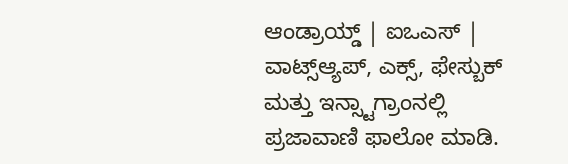ಆಂಡ್ರಾಯ್ಡ್ | ಐಒಎಸ್ | ವಾಟ್ಸ್ಆ್ಯಪ್, ಎಕ್ಸ್, ಫೇಸ್ಬುಕ್ ಮತ್ತು ಇನ್ಸ್ಟಾಗ್ರಾಂನಲ್ಲಿ ಪ್ರಜಾವಾಣಿ ಫಾಲೋ ಮಾಡಿ.